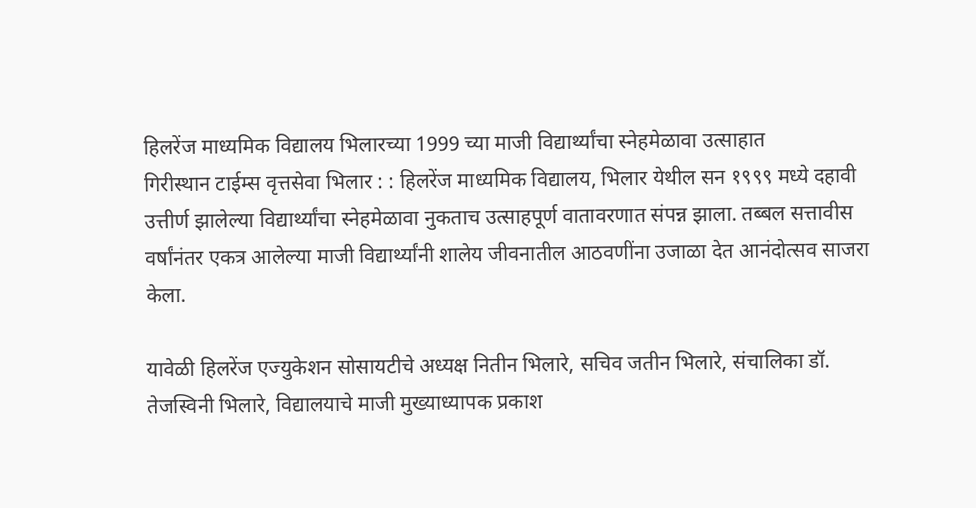हिलरेंज माध्यमिक विद्यालय भिलारच्या 1999 च्या माजी विद्यार्थ्यांचा स्नेहमेळावा उत्साहात
गिरीस्थान टाईम्स वृत्तसेवा भिलार : : हिलरेंज माध्यमिक विद्यालय, भिलार येथील सन १९९९ मध्ये दहावी उत्तीर्ण झालेल्या विद्यार्थ्यांचा स्नेहमेळावा नुकताच उत्साहपूर्ण वातावरणात संपन्न झाला. तब्बल सत्तावीस वर्षांनंतर एकत्र आलेल्या माजी विद्यार्थ्यांनी शालेय जीवनातील आठवणींना उजाळा देत आनंदोत्सव साजरा केला.

यावेळी हिलरेंज एज्युकेशन सोसायटीचे अध्यक्ष नितीन भिलारे, सचिव जतीन भिलारे, संचालिका डॉ. तेजस्विनी भिलारे, विद्यालयाचे माजी मुख्याध्यापक प्रकाश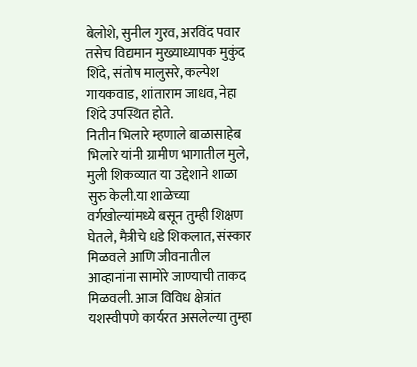बेलोशे, सुनील गुरव, अरविंद पवार तसेच विद्यमान मुख्याध्यापक मुकुंद शिंदे, संतोष मालुसरे, कल्पेश गायकवाड, शांताराम जाधव, नेहा शिंदे उपस्थित होते.
नितीन भिलारे म्हणाले बाळासाहेब भिलारे यांनी ग्रामीण भागातील मुले, मुली शिकव्यात या उद्देशाने शाळा सुरु केली.या शाळेच्या वर्गखोल्यांमध्ये बसून तुम्ही शिक्षण घेतले, मैत्रीचे धडे शिकलात, संस्कार मिळवले आणि जीवनातील आव्हानांना सामोरे जाण्याची ताकद मिळवली. आज विविध क्षेत्रांत यशस्वीपणे कार्यरत असलेल्या तुम्हा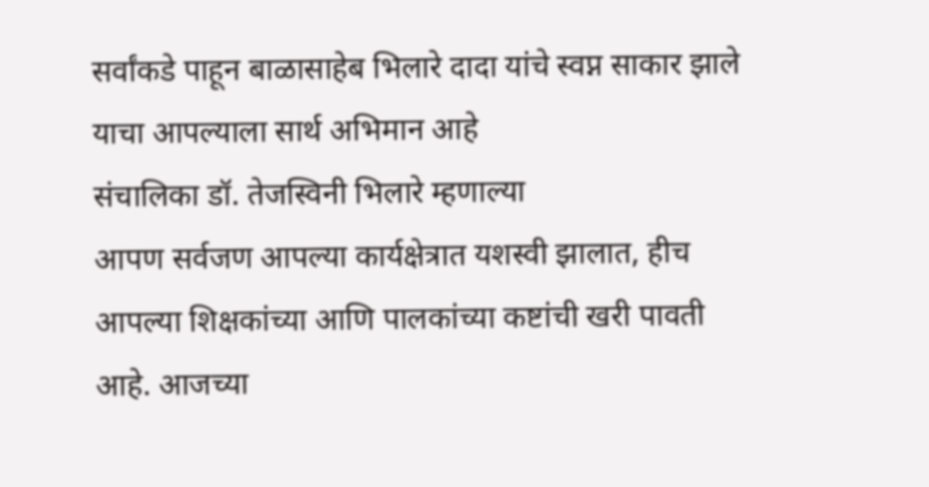सर्वांकडे पाहून बाळासाहेब भिलारे दादा यांचे स्वप्न साकार झाले याचा आपल्याला सार्थ अभिमान आहे
संचालिका डॉ. तेजस्विनी भिलारे म्हणाल्या
आपण सर्वजण आपल्या कार्यक्षेत्रात यशस्वी झालात, हीच आपल्या शिक्षकांच्या आणि पालकांच्या कष्टांची खरी पावती आहे. आजच्या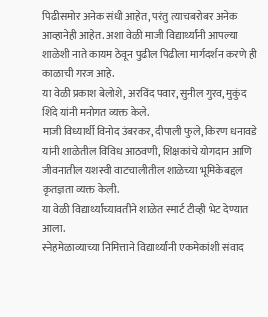पिढीसमोर अनेक संधी आहेत, परंतु त्याचबरोबर अनेक आव्हानेही आहेत. अशा वेळी माजी विद्यार्थ्यांनी आपल्या शाळेशी नाते कायम ठेवून पुढील पिढीला मार्गदर्शन करणे ही काळाची गरज आहे.
या वेळी प्रकाश बेलोशे, अरविंद पवार, सुनील गुरव, मुकुंद शिंदे यांनी मनोगत व्यक्त केले.
माजी विध्यार्थी विनोद उंबरकर, दीपाली फुले, किरण धनावडे यांनी शाळेतील विविध आठवणी, शिक्षकांचे योगदान आणि जीवनातील यशस्वी वाटचालीतील शाळेच्या भूमिकेबद्दल कृतज्ञता व्यक्त केली.
या वेळी विद्यार्थ्यांच्यावतीने शाळेत स्मार्ट टीव्ही भेट देण्यात आला.
स्नेहमेळाव्याच्या निमित्ताने विद्यार्थ्यांनी एकमेकांशी संवाद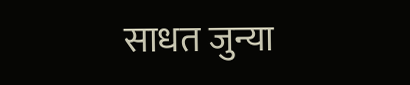साधत जुन्या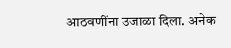आठवणींना उजाळा दिला. अनेक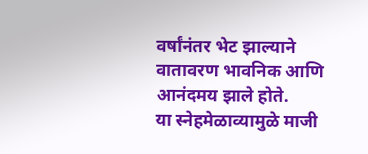वर्षांनंतर भेट झाल्याने वातावरण भावनिक आणि आनंदमय झाले होते.
या स्नेहमेळाव्यामुळे माजी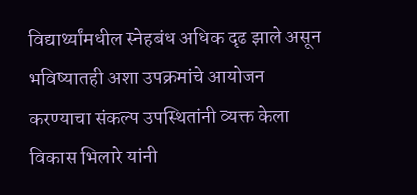विद्यार्थ्यांमधील स्नेहबंध अधिक दृढ झाले असून भविष्यातही अशा उपक्रमांचे आयोजन करण्याचा संकल्प उपस्थितांनी व्यक्त केला
विकास भिलारे यांनी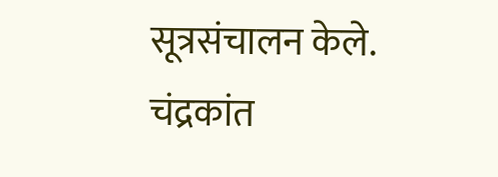सूत्रसंचालन केले. चंद्रकांत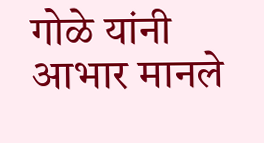गोळे यांनी आभार मानले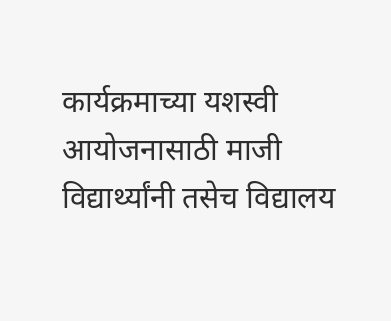कार्यक्रमाच्या यशस्वी आयोजनासाठी माजी विद्यार्थ्यांनी तसेच विद्यालय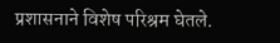प्रशासनाने विशेष परिश्रम घेतले.